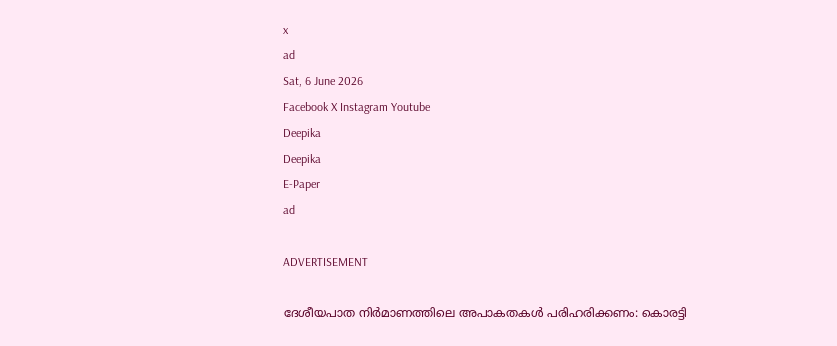x
ad
Sat, 6 June 2026
Facebook X Instagram Youtube
Deepika
Deepika
E-Paper
ad

ADVERTISEMENT

ദേശീയപാത നിർമാണത്തിലെ അപാകതകൾ പരിഹരിക്കണം: കൊരട്ടി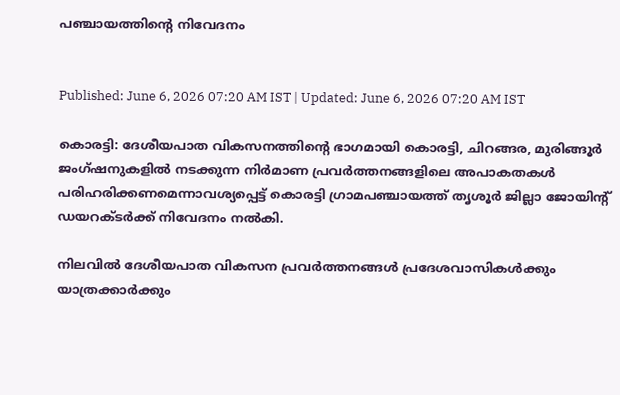പഞ്ചായത്തിന്‍റെ നിവേദനം


Published: June 6, 2026 07:20 AM IST | Updated: June 6, 2026 07:20 AM IST

കൊരട്ടി: ദേശീയപാത വികസനത്തിന്‍റെ ഭാഗമായി കൊരട്ടി, ചിറങ്ങര, മുരിങ്ങൂർ ജംഗ്ഷനുകളിൽ നടക്കുന്ന നിർമാണ പ്രവർത്തനങ്ങളിലെ അപാകതകൾ പരിഹരിക്കണമെന്നാവശ്യപ്പെട്ട് കൊരട്ടി ഗ്രാമപഞ്ചായത്ത് തൃശൂർ ജില്ലാ ജോയിന്‍റ് ഡയറക്ടർക്ക് നിവേദനം നൽകി.

നിലവിൽ ദേശീയപാത വികസന പ്രവർത്തനങ്ങൾ പ്രദേശവാസികൾക്കും യാത്രക്കാർക്കും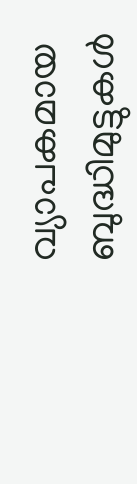വ്യാപകമായ ബുദ്ധിമുട്ടുകൾ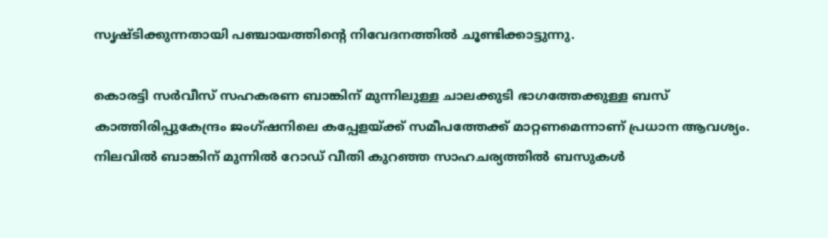സൃഷ്ടിക്കുന്നതായി പഞ്ചായത്തിന്‍റെ നിവേദനത്തിൽ ചൂണ്ടിക്കാട്ടുന്നു.

കൊരട്ടി സർവീസ് സഹകരണ ബാങ്കിന് മുന്നിലുള്ള ചാലക്കുടി ഭാഗത്തേക്കുള്ള ബസ് കാത്തിരിപ്പുകേന്ദ്രം ജംഗ്ഷനിലെ കപ്പേളയ്ക്ക് സമീപത്തേക്ക് മാറ്റണമെന്നാണ് പ്രധാന ആവശ്യം. നിലവിൽ ബാങ്കിന് മുന്നിൽ റോഡ് വീതി കുറഞ്ഞ സാഹചര്യത്തിൽ ബസുകൾ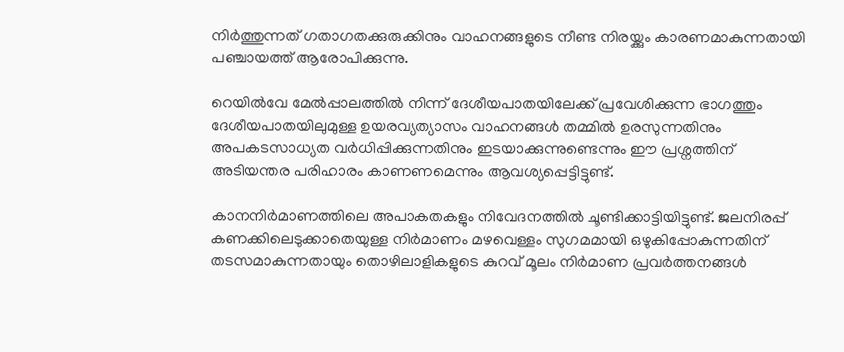നിർത്തുന്നത് ഗതാഗതക്കുരുക്കിനും വാഹനങ്ങളുടെ നീണ്ട നിരയ്ക്കും കാരണമാകുന്നതായി പഞ്ചായത്ത് ആരോപിക്കുന്നു.

റെയിൽവേ മേൽപ്പാലത്തിൽ നിന്ന് ദേശീയപാതയിലേക്ക് പ്രവേശിക്കുന്ന ഭാഗത്തും ദേശീയപാതയിലുമുള്ള ഉയരവ്യത്യാസം വാഹനങ്ങൾ തമ്മിൽ ഉരസുന്നതിനും അപകടസാധ്യത വർധിപ്പിക്കുന്നതിനും ഇടയാക്കുന്നുണ്ടെന്നും ഈ പ്രശ്നത്തിന് അടിയന്തര പരിഹാരം കാണണമെന്നും ആവശ്യപ്പെട്ടിട്ടുണ്ട്.

കാനനിർമാണത്തിലെ അപാകതകളും നിവേദനത്തിൽ ചൂണ്ടിക്കാട്ടിയിട്ടുണ്ട്. ജലനിരപ്പ് കണക്കിലെടുക്കാതെയുള്ള നിർമാണം മഴവെള്ളം സുഗമമായി ഒഴുകിപ്പോകുന്നതിന് തടസമാകുന്നതായും തൊഴിലാളികളുടെ കുറവ് മൂലം നിർമാണ പ്രവർത്തനങ്ങൾ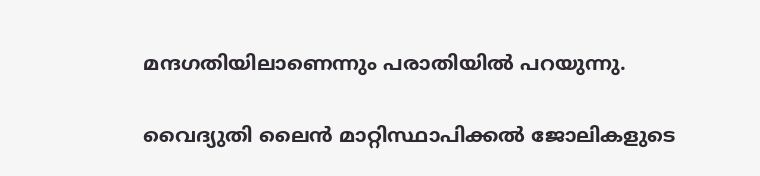മന്ദഗതിയിലാണെന്നും പരാതിയിൽ പറയുന്നു.

വൈദ്യുതി ലൈൻ മാറ്റിസ്ഥാപിക്കൽ ജോലികളുടെ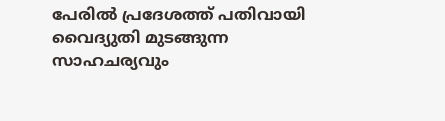പേരിൽ പ്രദേശത്ത് പതിവായി വൈദ്യുതി മുടങ്ങുന്ന സാഹചര്യവും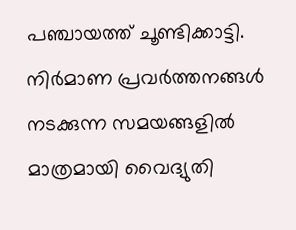പഞ്ചായത്ത് ചൂണ്ടിക്കാട്ടി. നിർമാണ പ്രവർത്തനങ്ങൾ നടക്കുന്ന സമയങ്ങളിൽ മാത്രമായി വൈദ്യുതി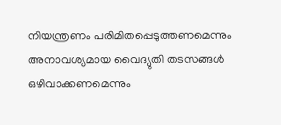നിയന്ത്രണം പരിമിതപ്പെടുത്തണമെന്നും അനാവശ്യമായ വൈദ്യുതി തടസങ്ങൾ ഒഴിവാക്കണമെന്നും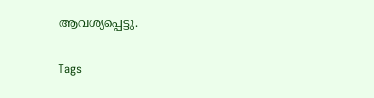ആവശ്യപ്പെട്ടു.

Tags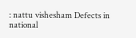: nattu vishesham Defects in national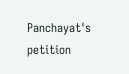Panchayat's petition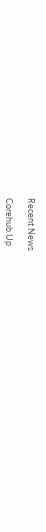Recent News

Corehub Up